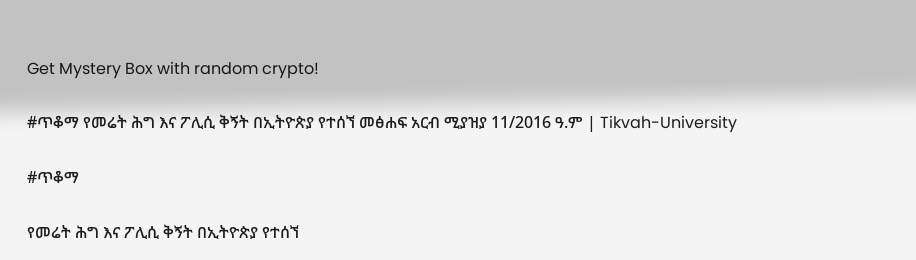Get Mystery Box with random crypto!

#ጥቆማ የመሬት ሕግ እና ፖሊሲ ቅኝት በኢትዮጵያ የተሰኘ መፅሐፍ አርብ ሚያዝያ 11/2016 ዓ.ም | Tikvah-University

#ጥቆማ

የመሬት ሕግ እና ፖሊሲ ቅኝት በኢትዮጵያ የተሰኘ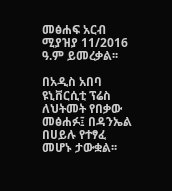መፅሐፍ አርብ ሚያዝያ 11/2016 ዓ.ም ይመረቃል፡፡

በአዲስ አበባ ዩኒቨርሲቲ ፕሬስ ለህትመት የበቃው መፅሐፉ፤ በዳንኤል በሀይሉ የተፃፈ መሆኑ ታውቋል፡፡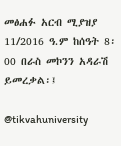መፅሐፉ አርብ ሚያዝያ 11/2016 ዓ.ም ከሰዓት 8፡00 በራስ መኮንን አዳራሽ ይመረቃል፡፤

@tikvahuniversity